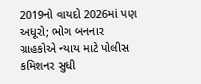2019નો વાયદો 2026માં પણ અધૂરો; ભોગ બનનાર ગ્રાહકોએ ન્યાય માટે પોલીસ કમિશનર સુધી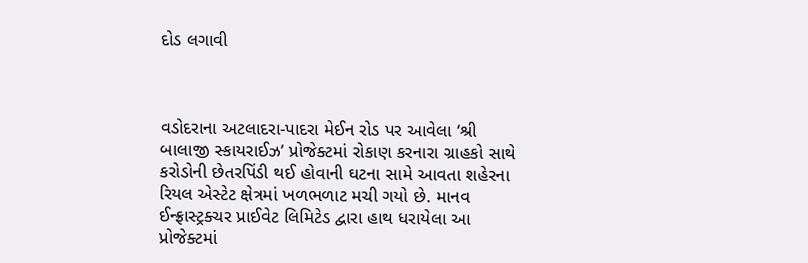દોડ લગાવી



વડોદરાના અટલાદરા-પાદરા મેઈન રોડ પર આવેલા ‘શ્રી બાલાજી સ્કાયરાઈઝ’ પ્રોજેક્ટમાં રોકાણ કરનારા ગ્રાહકો સાથે કરોડોની છેતરપિંડી થઈ હોવાની ઘટના સામે આવતા શહેરના રિયલ એસ્ટેટ ક્ષેત્રમાં ખળભળાટ મચી ગયો છે. માનવ ઈન્ફ્રાસ્ટ્રક્ચર પ્રાઈવેટ લિમિટેડ દ્વારા હાથ ધરાયેલા આ પ્રોજેક્ટમાં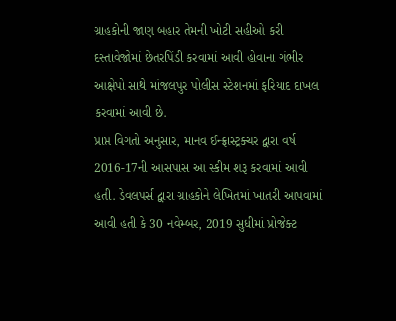ગ્રાહકોની જાણ બહાર તેમની ખોટી સહીઓ કરી દસ્તાવેજોમાં છેતરપિંડી કરવામાં આવી હોવાના ગંભીર આક્ષેપો સાથે માંજલપુર પોલીસ સ્ટેશનમાં ફરિયાદ દાખલ કરવામાં આવી છે.
પ્રાપ્ત વિગતો અનુસાર, માનવ ઈન્ફ્રાસ્ટ્રક્ચર દ્વારા વર્ષ 2016-17ની આસપાસ આ સ્કીમ શરૂ કરવામાં આવી હતી. ડેવલપર્સ દ્વારા ગ્રાહકોને લેખિતમાં ખાતરી આપવામાં આવી હતી કે 30 નવેમ્બર, 2019 સુધીમાં પ્રોજેક્ટ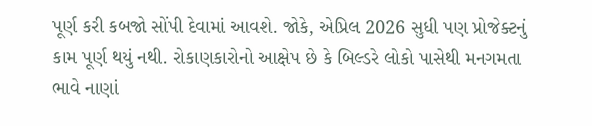પૂર્ણ કરી કબજો સોંપી દેવામાં આવશે. જોકે, એપ્રિલ 2026 સુધી પણ પ્રોજેક્ટનું કામ પૂર્ણ થયું નથી. રોકાણકારોનો આક્ષેપ છે કે બિલ્ડરે લોકો પાસેથી મનગમતા ભાવે નાણાં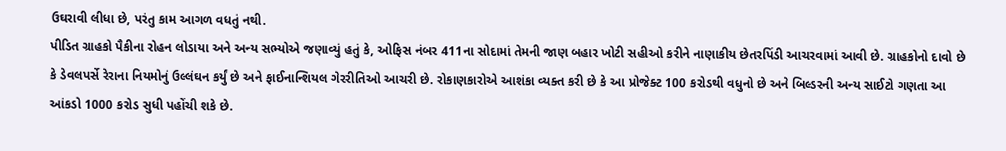ઉઘરાવી લીધા છે, પરંતુ કામ આગળ વધતું નથી.
પીડિત ગ્રાહકો પૈકીના રોહન લોડાયા અને અન્ય સભ્યોએ જણાવ્યું હતું કે, ઓફિસ નંબર 411ના સોદામાં તેમની જાણ બહાર ખોટી સહીઓ કરીને નાણાકીય છેતરપિંડી આચરવામાં આવી છે. ગ્રાહકોનો દાવો છે કે ડેવલપર્સે રેરાના નિયમોનું ઉલ્લંઘન કર્યું છે અને ફાઈનાન્શિયલ ગેરરીતિઓ આચરી છે. રોકાણકારોએ આશંકા વ્યક્ત કરી છે કે આ પ્રોજેક્ટ 100 કરોડથી વધુનો છે અને બિલ્ડરની અન્ય સાઈટો ગણતા આ આંકડો 1000 કરોડ સુધી પહોંચી શકે છે.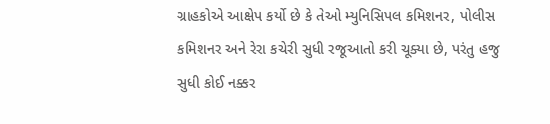ગ્રાહકોએ આક્ષેપ કર્યો છે કે તેઓ મ્યુનિસિપલ કમિશનર, પોલીસ કમિશનર અને રેરા કચેરી સુધી રજૂઆતો કરી ચૂક્યા છે, પરંતુ હજુ સુધી કોઈ નક્કર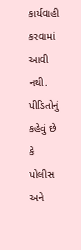કાર્યવાહી કરવામાં આવી નથી. પીડિતોનું કહેવું છે કે પોલીસ અને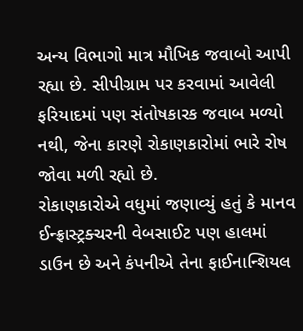અન્ય વિભાગો માત્ર મૌખિક જવાબો આપી રહ્યા છે. સીપીગ્રામ પર કરવામાં આવેલી ફરિયાદમાં પણ સંતોષકારક જવાબ મળ્યો નથી, જેના કારણે રોકાણકારોમાં ભારે રોષ જોવા મળી રહ્યો છે.
રોકાણકારોએ વધુમાં જણાવ્યું હતું કે માનવ ઈન્ફ્રાસ્ટ્રક્ચરની વેબસાઈટ પણ હાલમાં ડાઉન છે અને કંપનીએ તેના ફાઈનાન્શિયલ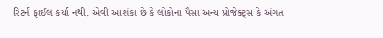રિટર્ન ફાઈલ કર્યા નથી. એવી આશંકા છે કે લોકોના પૈસા અન્ય પ્રોજેક્ટ્સ કે અંગત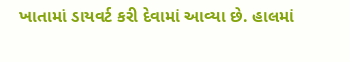ખાતામાં ડાયવર્ટ કરી દેવામાં આવ્યા છે. હાલમાં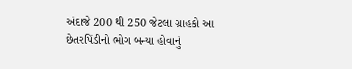અંદાજે 200 થી 250 જેટલા ગ્રાહકો આ છેતરપિંડીનો ભોગ બન્યા હોવાનું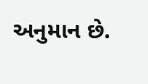અનુમાન છે.